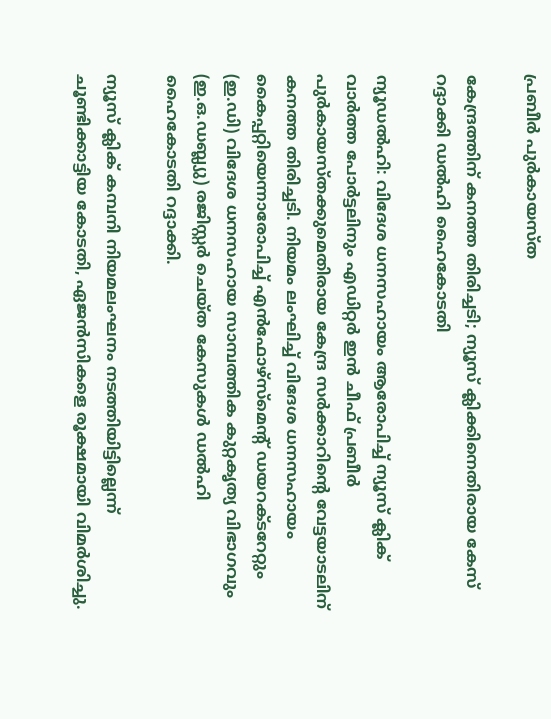പ്രബീർ പുർകായസ്ത

കേന്ദ്രത്തിന് കനത്ത തിരിച്ചടി; ന്യൂസ് ക്ലിക്കിനെതിരായ കേസ് റദ്ദാക്കി ഡൽഹി ഹൈകോടതി

ന്യൂഡൽഹി: വിദേശ ധനസഹായം ആരോപിച്ച് ന്യൂസ് ക്ലിക് വാർത്ത പോർട്ടലിനും എഡിറ്റർ ഇൻ ചീഫ് പ്രബീർ പുർകായസ്തക്കുമെതിരായ കേന്ദ്ര സർക്കാറിന്റെ വേട്ടയാടലിന് കനത്ത തിരിച്ചടി. നിയമം ലംഘിച്ച് വിദേശ ധനസഹായം കൈപ്പറ്റിയെന്നാരോപിച്ച് എൻഫോഴ്‌സ്‌മെന്റ് ഡയറക്ടറേറ്റും (ഇ.ഡി) വിദേശ ധനസഹായ സാമ്പത്തിക കുറ്റകൃത്യ വിഭാഗവും (ഇ.ഒ.ഡബ്ല്യു) രജിസ്റ്റർ ചെയ്ത കേസുകൾ ഡൽഹി ഹൈകോടതി റദ്ദാക്കി.

ന്യൂസ് ക്ലിക് കമ്പനി നിയമലംഘനം നടത്തിയിട്ടില്ലെന്ന് ചൂണ്ടിക്കാട്ടിയ കോടതി, ഏജൻസികളെ രൂക്ഷമായി വിമർശിച്ചു.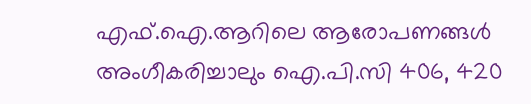എഫ്‌.ഐ.ആറിലെ ആരോപണങ്ങൾ അംഗീകരിച്ചാലും ഐ.പി.സി 406, 420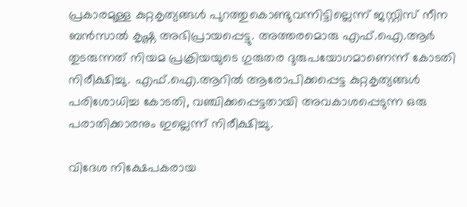പ്രകാരമുള്ള കുറ്റകൃത്യങ്ങൾ പുറത്തുകൊണ്ടുവന്നിട്ടില്ലെന്ന് ജസ്റ്റിസ് നീന ബൻസാൽ കൃഷ്ണ അഭിപ്രായപ്പെട്ടു. അത്തരമൊരു എഫ്‌.ഐ.ആർ തുടരുന്നത് നിയമ പ്രക്രിയയുടെ ഗുരുതര ദുരുപയോഗമാണെന്ന് കോടതി നിരീക്ഷിച്ചു. എഫ്‌.ഐ.ആറിൽ ആരോപിക്കപ്പെട്ട കുറ്റകൃത്യങ്ങൾ പരിശോധിച്ച കോടതി, വഞ്ചിക്കപ്പെട്ടതായി അവകാശപ്പെടുന്ന ഒരു പരാതിക്കാരനും ഇല്ലെന്ന് നിരീക്ഷിച്ചു.

വിദേശ നിക്ഷേപകരായ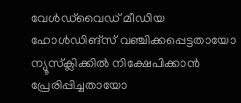വേൾഡ്‌വൈഡ് മീഡിയ ഹോൾഡിങ്സ് വഞ്ചിക്കപ്പെട്ടതായോ ന്യൂസ്‌ക്ലിക്കിൽ നിക്ഷേപിക്കാൻ പ്രേരിപ്പിച്ചതായോ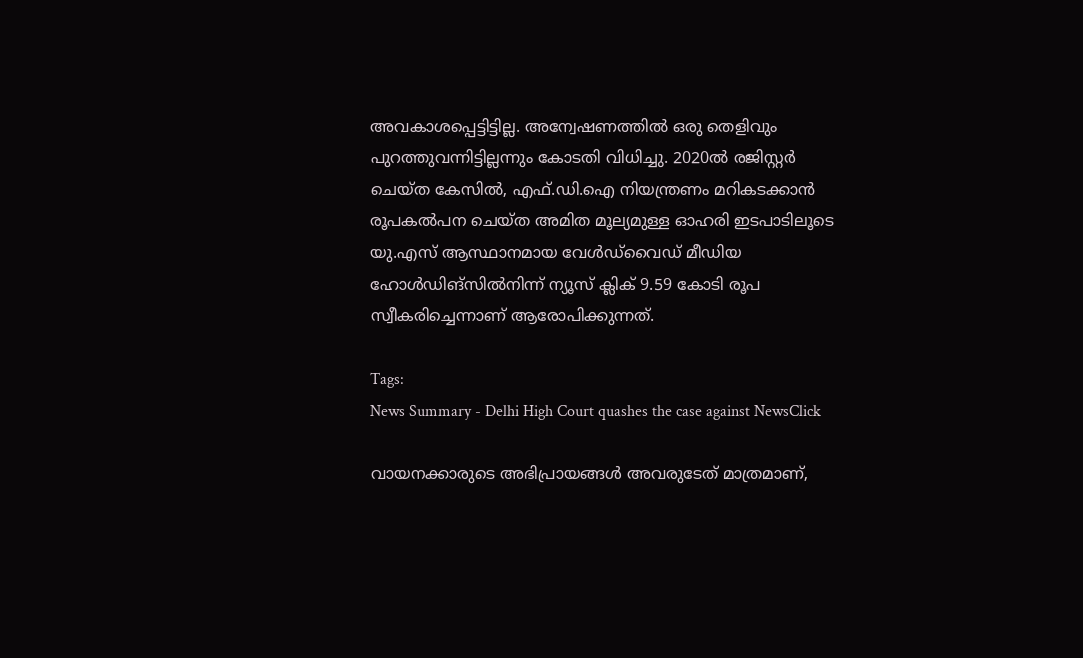അവകാശപ്പെട്ടിട്ടില്ല. അന്വേഷണത്തിൽ ഒരു തെളിവും പുറത്തുവന്നിട്ടില്ലന്നും കോടതി വിധിച്ചു. 2020ൽ രജിസ്റ്റർ ചെയ്ത കേസിൽ, എഫ്‌.ഡി.ഐ നിയന്ത്രണം മറികടക്കാൻ രൂപകൽപന ചെയ്‌ത അമിത മൂല്യമുള്ള ഓഹരി ഇടപാടിലൂടെ യു.എസ് ആസ്ഥാനമായ വേൾഡ്‌വൈഡ് മീഡിയ ഹോൾഡിങ്സിൽനിന്ന് ന്യൂസ് ക്ലിക് 9.59 കോടി രൂപ സ്വീകരിച്ചെന്നാണ് ആരോപിക്കുന്നത്.

Tags:
News Summary - Delhi High Court quashes the case against NewsClick

വായനക്കാരുടെ അഭിപ്രായങ്ങള്‍ അവരുടേത് മാത്രമാണ്,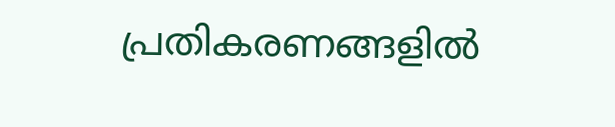പ്രതികരണങ്ങളിൽ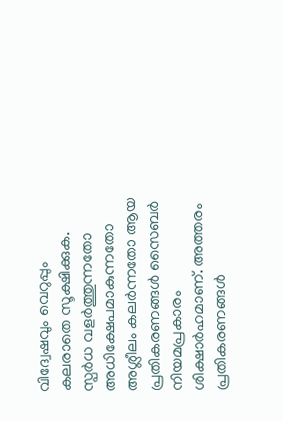വിദ്വേഷവും വെറുപ്പും കലരാതെ സൂക്ഷിക്കുക. സ്പർധ വളർത്തുന്നതോ അധിക്ഷേപമാകുന്നതോ അശ്ലീലം കലർന്നതോ ആയ പ്രതികരണങ്ങൾ സൈബർ നിയമപ്രകാരം ശിക്ഷാർഹമാണ്. അത്തരം പ്രതികരണങ്ങൾ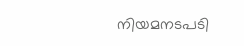നിയമനടപടി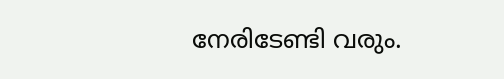നേരിടേണ്ടി വരും.